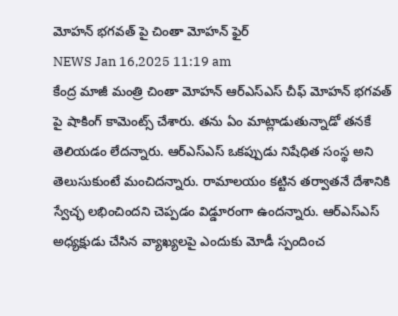మోహన్ భగవత్ పై చింతా మోహన్ ఫైర్
NEWS Jan 16,2025 11:19 am
కేంద్ర మాజీ మంత్రి చింతా మోహన్ ఆర్ఎస్ఎస్ చీఫ్ మోహన్ భగవత్ పై షాకింగ్ కామెంట్స్ చేశారు. తను ఏం మాట్లాడుతున్నాడో తనకే తెలియడం లేదన్నారు. ఆర్ఎస్ఎస్ ఒకప్పుడు నిషేధిత సంస్థ అని తెలుసుకుంటే మంచిదన్నారు. రామాలయం కట్టిన తర్వాతనే దేశానికి స్వేచ్ఛ లభించిందని చెప్పడం విడ్డూరంగా ఉందన్నారు. ఆర్ఎస్ఎస్ అధ్యక్షుడు చేసిన వ్యాఖ్యలపై ఎందుకు మోడీ స్పందించ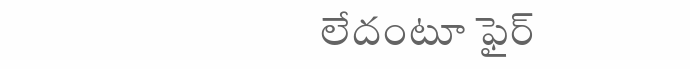లేదంటూ ఫైర్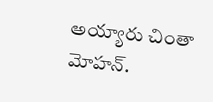అయ్యారు చింతా మోహన్.